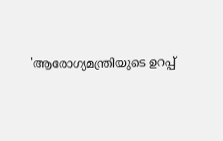'ആരോഗ്യമന്ത്രിയുടെ ഉറപ്പ്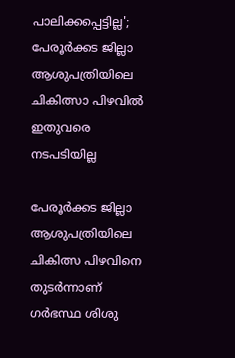പാലിക്കപ്പെട്ടില്ല'; പേരൂർക്കട ജില്ലാ ആശുപത്രിയിലെ ചികിത്സാ പിഴവിൽ ഇതുവരെ നടപടിയില്ല

പേരൂർക്കട ജില്ലാ ആശുപത്രിയിലെ ചികിത്സ പിഴവിനെ തുടർന്നാണ് ഗർഭസ്ഥ ശിശു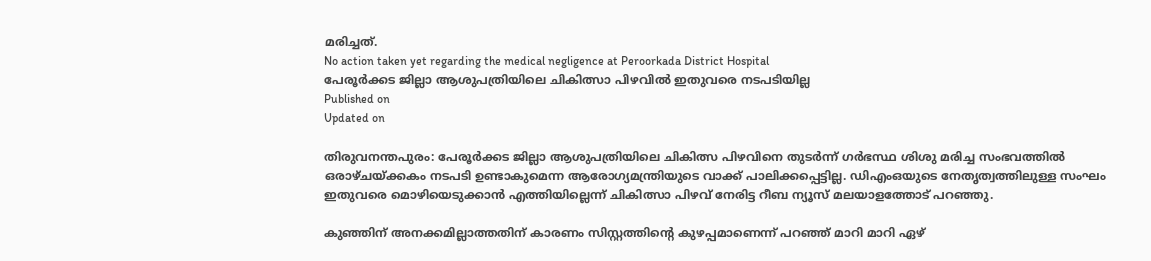മരിച്ചത്.
No action taken yet regarding the medical negligence at Peroorkada District Hospital
പേരൂർക്കട ജില്ലാ ആശുപത്രിയിലെ ചികിത്സാ പിഴവിൽ ഇതുവരെ നടപടിയില്ല
Published on
Updated on

തിരുവനന്തപുരം: പേരൂർക്കട ജില്ലാ ആശുപത്രിയിലെ ചികിത്സ പിഴവിനെ തുടർന്ന് ഗർഭസ്ഥ ശിശു മരിച്ച സംഭവത്തിൽ ഒരാഴ്ചയ്ക്കകം നടപടി ഉണ്ടാകുമെന്ന ആരോഗ്യമന്ത്രിയുടെ വാക്ക് പാലിക്കപ്പെട്ടില്ല. ഡിഎംഒയുടെ നേതൃത്വത്തിലുള്ള സംഘം ഇതുവരെ മൊഴിയെടുക്കാൻ എത്തിയില്ലെന്ന് ചികിത്സാ പിഴവ് നേരിട്ട റീബ ന്യൂസ് മലയാളത്തോട് പറഞ്ഞു.

കുഞ്ഞിന് അനക്കമില്ലാത്തതിന് കാരണം സിസ്റ്റത്തിൻ്റെ കുഴപ്പമാണെന്ന് പറഞ്ഞ് മാറി മാറി ഏഴ്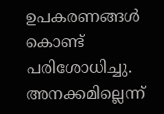ഉപകരണങ്ങൾ കൊണ്ട് പരിശോധിച്ചു. അനക്കമില്ലെന്ന്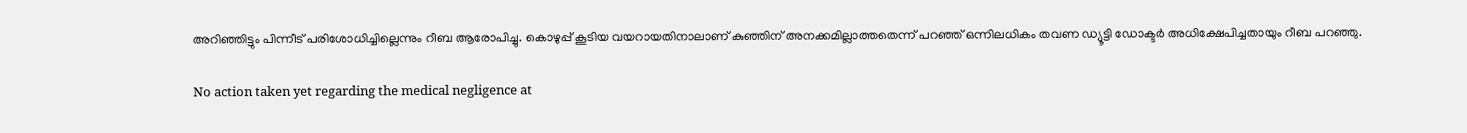അറിഞ്ഞിട്ടും പിന്നീട് പരിശോധിച്ചില്ലെന്നും റീബ ആരോപിച്ചു. കൊഴുപ്പ് കൂടിയ വയറായതിനാലാണ് കുഞ്ഞിന് അനക്കമില്ലാത്തതെന്ന് പറഞ്ഞ് ഒന്നിലധികം തവണ ഡ്യൂട്ടി ഡോക്ടർ അധിക്ഷേപിച്ചതായും റീബ പറഞ്ഞു.

No action taken yet regarding the medical negligence at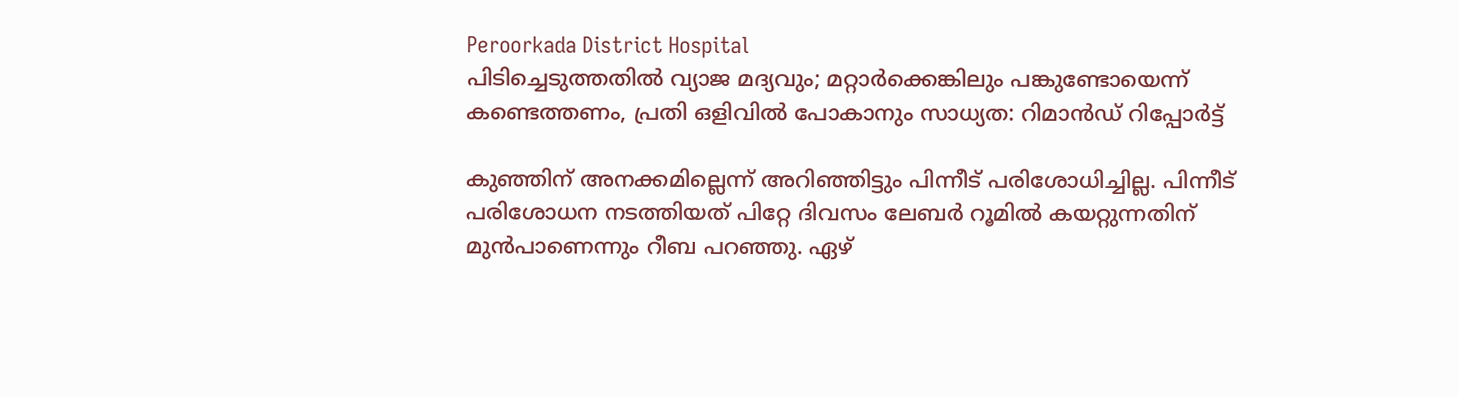Peroorkada District Hospital
പിടിച്ചെടുത്തതില്‍ വ്യാജ മദ്യവും; മറ്റാര്‍ക്കെങ്കിലും പങ്കുണ്ടോയെന്ന് കണ്ടെത്തണം, പ്രതി ഒളിവില്‍ പോകാനും സാധ്യത: റിമാന്‍ഡ് റിപ്പോര്‍ട്ട്

കുഞ്ഞിന് അനക്കമില്ലെന്ന് അറിഞ്ഞിട്ടും പിന്നീട് പരിശോധിച്ചില്ല. പിന്നീട് പരിശോധന നടത്തിയത് പിറ്റേ ദിവസം ലേബർ റൂമിൽ കയറ്റുന്നതിന് മുൻപാണെന്നും റീബ പറഞ്ഞു. ഏഴ്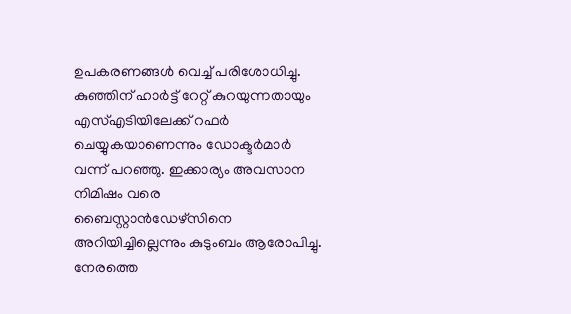ഉപകരണങ്ങൾ വെച്ച് പരിശോധിച്ചു. കുഞ്ഞിന് ഹാർട്ട് റേറ്റ് കുറയുന്നതായും എസ്എടിയിലേക്ക് റഫർ ചെയ്യുകയാണെന്നും ഡോക്ടർമാർ വന്ന് പറഞ്ഞു. ഇക്കാര്യം അവസാന നിമിഷം വരെ ബൈസ്റ്റാൻഡേഴ്സിനെ അറിയിച്ചില്ലെന്നും കുടുംബം ആരോപിച്ചു. നേരത്തെ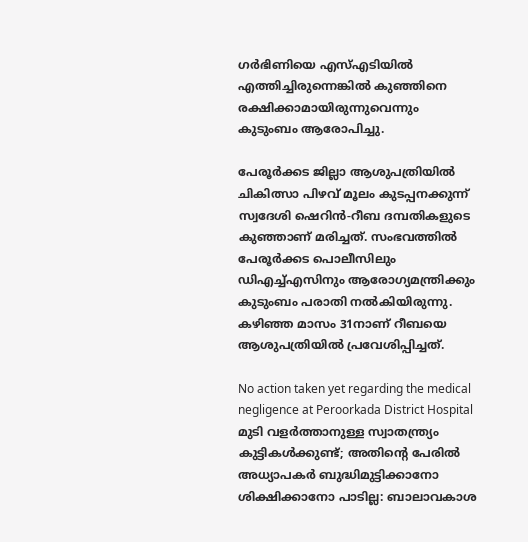ഗർഭിണിയെ എസ്എടിയിൽ എത്തിച്ചിരുന്നെങ്കിൽ കുഞ്ഞിനെ രക്ഷിക്കാമായിരുന്നുവെന്നും കുടുംബം ആരോപിച്ചു.

പേരൂര്‍ക്കട ജില്ലാ ആശുപത്രിയിൽ ചികിത്സാ പിഴവ് മൂലം കുടപ്പനക്കുന്ന് സ്വദേശി ഷെറിന്‍-റീബ ദമ്പതികളുടെ കുഞ്ഞാണ് മരിച്ചത്. സംഭവത്തില്‍ പേരൂര്‍ക്കട പൊലീസിലും ഡിഎച്ച്എസിനും ആരോഗ്യമന്ത്രിക്കും കുടുംബം പരാതി നല്‍കിയിരുന്നു. കഴിഞ്ഞ മാസം 31നാണ് റീബയെ ആശുപത്രിയില്‍ പ്രവേശിപ്പിച്ചത്.

No action taken yet regarding the medical negligence at Peroorkada District Hospital
മുടി വളർത്താനുള്ള സ്വാതന്ത്ര്യം കുട്ടികള്‍ക്കുണ്ട്; അതിന്റെ പേരില്‍ അധ്യാപകര്‍ ബുദ്ധിമുട്ടിക്കാനോ ശിക്ഷിക്കാനോ പാടില്ല: ബാലാവകാശ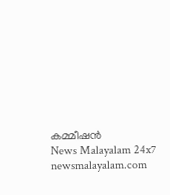കമ്മീഷൻ
News Malayalam 24x7
newsmalayalam.com